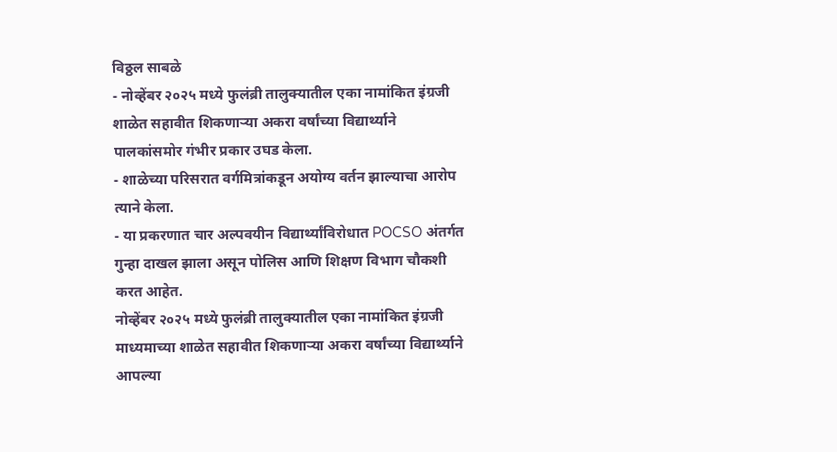विठ्ठल साबळे
- नोव्हेंबर २०२५ मध्ये फुलंब्री तालुक्यातील एका नामांकित इंग्रजी शाळेत सहावीत शिकणाऱ्या अकरा वर्षांच्या विद्यार्थ्याने पालकांसमोर गंभीर प्रकार उघड केला.
- शाळेच्या परिसरात वर्गमित्रांकडून अयोग्य वर्तन झाल्याचा आरोप त्याने केला.
- या प्रकरणात चार अल्पवयीन विद्यार्थ्यांविरोधात POCSO अंतर्गत गुन्हा दाखल झाला असून पोलिस आणि शिक्षण विभाग चौकशी करत आहेत.
नोव्हेंबर २०२५ मध्ये फुलंब्री तालुक्यातील एका नामांकित इंग्रजी माध्यमाच्या शाळेत सहावीत शिकणाऱ्या अकरा वर्षांच्या विद्यार्थ्याने आपल्या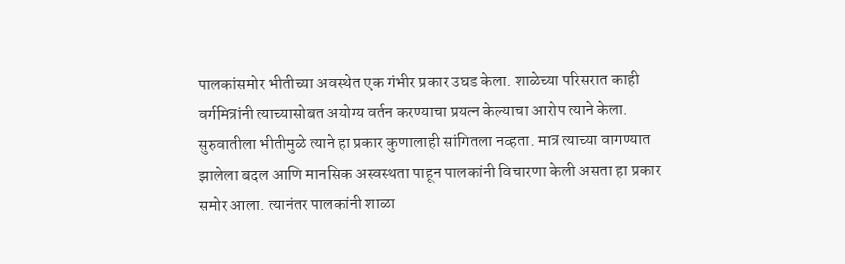पालकांसमोर भीतीच्या अवस्थेत एक गंभीर प्रकार उघड केला. शाळेच्या परिसरात काही वर्गमित्रांनी त्याच्यासोबत अयोग्य वर्तन करण्याचा प्रयत्न केल्याचा आरोप त्याने केला. सुरुवातीला भीतीमुळे त्याने हा प्रकार कुणालाही सांगितला नव्हता. मात्र त्याच्या वागण्यात झालेला बदल आणि मानसिक अस्वस्थता पाहून पालकांनी विचारणा केली असता हा प्रकार समोर आला. त्यानंतर पालकांनी शाळा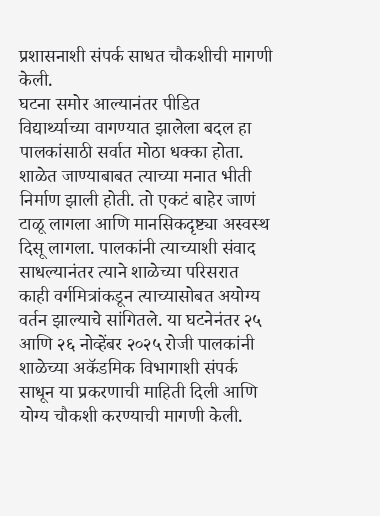प्रशासनाशी संपर्क साधत चौकशीची मागणी केली.
घटना समोर आल्यानंतर पीडित विद्यार्थ्याच्या वागण्यात झालेला बदल हा पालकांसाठी सर्वात मोठा धक्का होता. शाळेत जाण्याबाबत त्याच्या मनात भीती निर्माण झाली होती. तो एकटं बाहेर जाणं टाळू लागला आणि मानसिकदृष्ट्या अस्वस्थ दिसू लागला. पालकांनी त्याच्याशी संवाद साधल्यानंतर त्याने शाळेच्या परिसरात काही वर्गमित्रांकडून त्याच्यासोबत अयोग्य वर्तन झाल्याचे सांगितले. या घटनेनंतर २५ आणि २६ नोव्हेंबर २०२५ रोजी पालकांनी शाळेच्या अकॅडमिक विभागाशी संपर्क साधून या प्रकरणाची माहिती दिली आणि योग्य चौकशी करण्याची मागणी केली.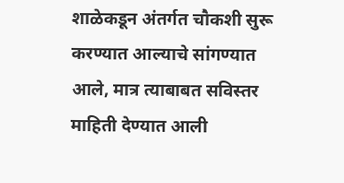शाळेकडून अंतर्गत चौकशी सुरू करण्यात आल्याचे सांगण्यात आले, मात्र त्याबाबत सविस्तर माहिती देण्यात आली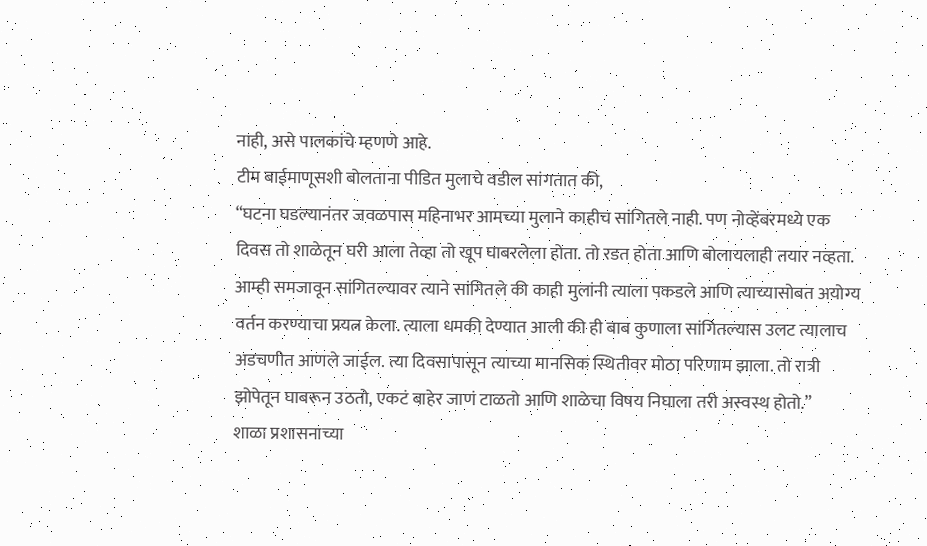नाही, असे पालकांचे म्हणणे आहे.
टीम बाईमाणूसशी बोलताना पीडित मुलाचे वडील सांगतात की,
“घटना घडल्यानंतर जवळपास महिनाभर आमच्या मुलाने काहीच सांगितले नाही. पण नोव्हेंबरमध्ये एक दिवस तो शाळेतून घरी आला तेव्हा तो खूप घाबरलेला होता. तो रडत होता आणि बोलायलाही तयार नव्हता. आम्ही समजावून सांगितल्यावर त्याने सांगितले की काही मुलांनी त्याला पकडले आणि त्याच्यासोबत अयोग्य वर्तन करण्याचा प्रयत्न केला. त्याला धमकी देण्यात आली की ही बाब कुणाला सांगितल्यास उलट त्यालाच अडचणीत आणले जाईल. त्या दिवसापासून त्याच्या मानसिक स्थितीवर मोठा परिणाम झाला. तो रात्री झोपेतून घाबरून उठतो, एकटं बाहेर जाणं टाळतो आणि शाळेचा विषय निघाला तरी अस्वस्थ होतो.”
शाळा प्रशासनाच्या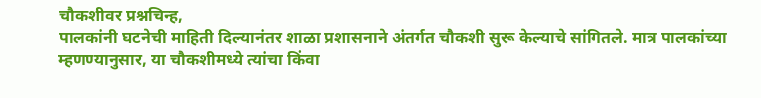चौकशीवर प्रश्नचिन्ह,
पालकांनी घटनेची माहिती दिल्यानंतर शाळा प्रशासनाने अंतर्गत चौकशी सुरू केल्याचे सांगितले. मात्र पालकांच्या म्हणण्यानुसार, या चौकशीमध्ये त्यांचा किंवा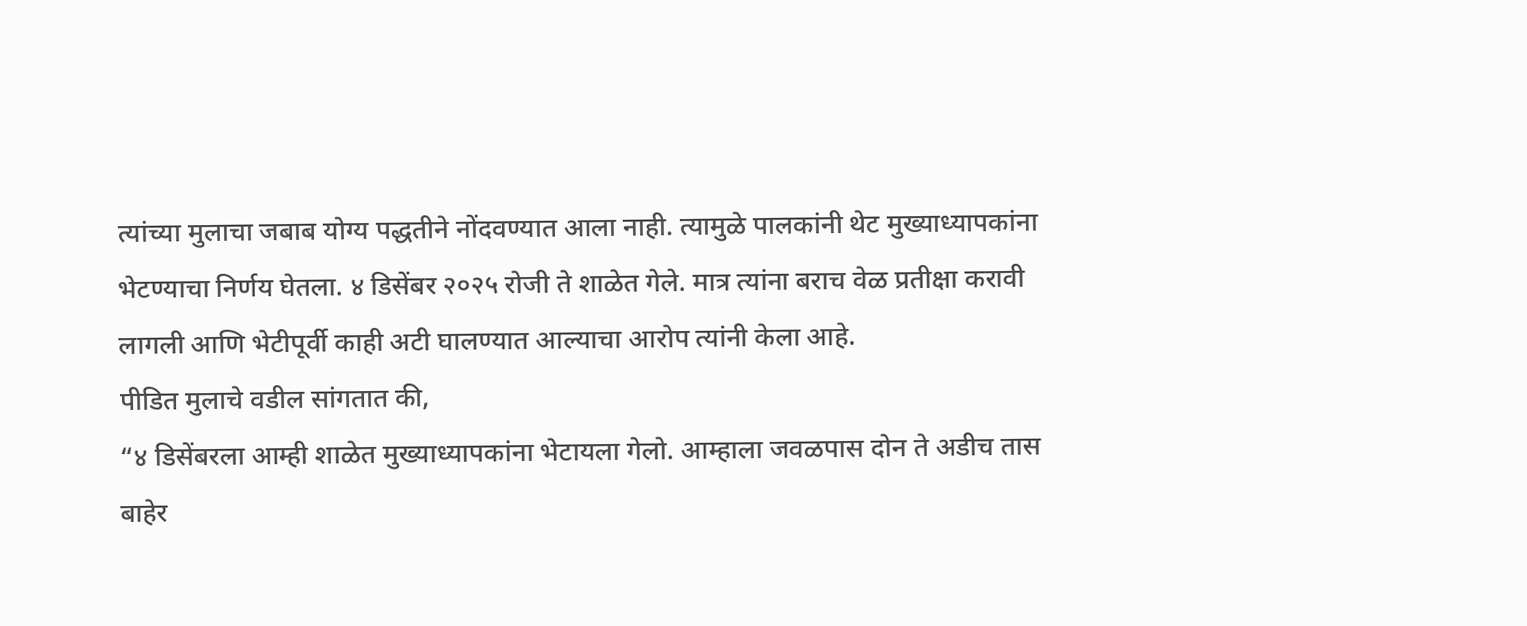त्यांच्या मुलाचा जबाब योग्य पद्धतीने नोंदवण्यात आला नाही. त्यामुळे पालकांनी थेट मुख्याध्यापकांना भेटण्याचा निर्णय घेतला. ४ डिसेंबर २०२५ रोजी ते शाळेत गेले. मात्र त्यांना बराच वेळ प्रतीक्षा करावी लागली आणि भेटीपूर्वी काही अटी घालण्यात आल्याचा आरोप त्यांनी केला आहे.
पीडित मुलाचे वडील सांगतात की,
“४ डिसेंबरला आम्ही शाळेत मुख्याध्यापकांना भेटायला गेलो. आम्हाला जवळपास दोन ते अडीच तास बाहेर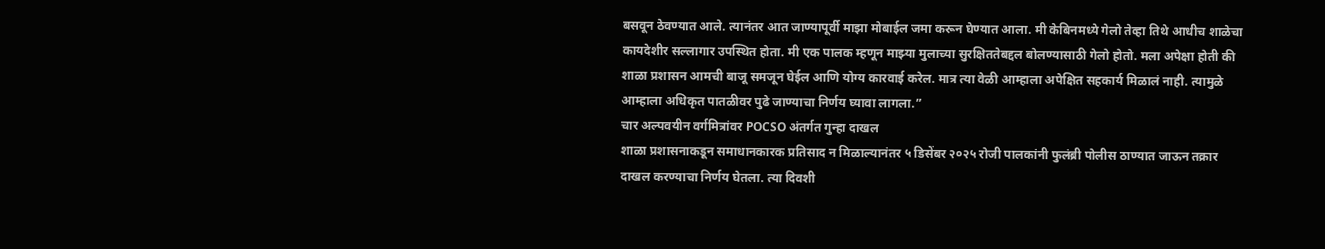बसवून ठेवण्यात आले. त्यानंतर आत जाण्यापूर्वी माझा मोबाईल जमा करून घेण्यात आला. मी केबिनमध्ये गेलो तेव्हा तिथे आधीच शाळेचा कायदेशीर सल्लागार उपस्थित होता. मी एक पालक म्हणून माझ्या मुलाच्या सुरक्षिततेबद्दल बोलण्यासाठी गेलो होतो. मला अपेक्षा होती की शाळा प्रशासन आमची बाजू समजून घेईल आणि योग्य कारवाई करेल. मात्र त्या वेळी आम्हाला अपेक्षित सहकार्य मिळालं नाही. त्यामुळे आम्हाला अधिकृत पातळीवर पुढे जाण्याचा निर्णय घ्यावा लागला.”
चार अल्पवयीन वर्गमित्रांवर POCSO अंतर्गत गुन्हा दाखल
शाळा प्रशासनाकडून समाधानकारक प्रतिसाद न मिळाल्यानंतर ५ डिसेंबर २०२५ रोजी पालकांनी फुलंब्री पोलीस ठाण्यात जाऊन तक्रार दाखल करण्याचा निर्णय घेतला. त्या दिवशी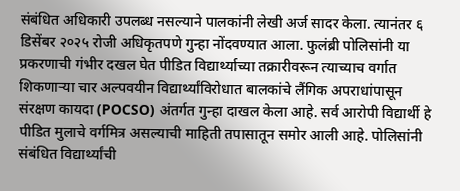संबंधित अधिकारी उपलब्ध नसल्याने पालकांनी लेखी अर्ज सादर केला. त्यानंतर ६ डिसेंबर २०२५ रोजी अधिकृतपणे गुन्हा नोंदवण्यात आला. फुलंब्री पोलिसांनी या प्रकरणाची गंभीर दखल घेत पीडित विद्यार्थ्याच्या तक्रारीवरून त्याच्याच वर्गात शिकणाऱ्या चार अल्पवयीन विद्यार्थ्यांविरोधात बालकांचे लैंगिक अपराधांपासून संरक्षण कायदा (POCSO) अंतर्गत गुन्हा दाखल केला आहे. सर्व आरोपी विद्यार्थी हे पीडित मुलाचे वर्गमित्र असल्याची माहिती तपासातून समोर आली आहे. पोलिसांनी संबंधित विद्यार्थ्यांची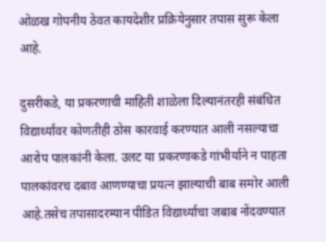ओळख गोपनीय ठेवत कायदेशीर प्रक्रियेनुसार तपास सुरू केला आहे.

दुसरीकडे, या प्रकरणाची माहिती शाळेला दिल्यानंतरही संबंधित विद्यार्थ्यांवर कोणतीही ठोस कारवाई करण्यात आली नसल्याचा आरोप पालकांनी केला. उलट या प्रकरणाकडे गांभीर्याने न पाहता पालकांवरच दबाव आणण्याचा प्रयत्न झाल्याची बाब समोर आली आहे.तसेच तपासादरम्यान पीडित विद्यार्थ्याचा जबाब नोंदवण्यात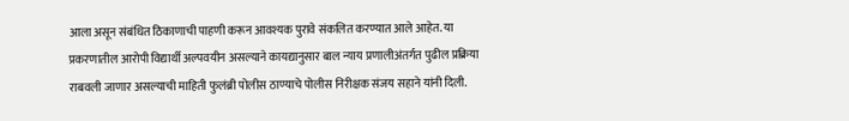आला असून संबंधित ठिकाणाची पाहणी करून आवश्यक पुरावे संकलित करण्यात आले आहेत. या प्रकरणातील आरोपी विद्यार्थी अल्पवयीन असल्याने कायद्यानुसार बाल न्याय प्रणालीअंतर्गत पुढील प्रक्रिया राबवली जाणार असल्याची माहिती फुलंब्री पोलीस ठाण्याचे पोलीस निरीक्षक संजय सहाने यांनी दिली.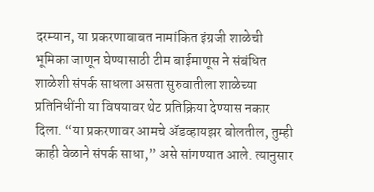दरम्यान, या प्रकरणाबाबत नामांकित इंग्रजी शाळेची भूमिका जाणून घेण्यासाठी टीम बाईमाणूस ने संबंधित शाळेशी संपर्क साधला असता सुरुवातीला शाळेच्या प्रतिनिधींनी या विषयावर थेट प्रतिक्रिया देण्यास नकार दिला. “या प्रकरणावर आमचे ॲडव्हायझर बोलतील, तुम्ही काही वेळाने संपर्क साधा,” असे सांगण्यात आले. त्यानुसार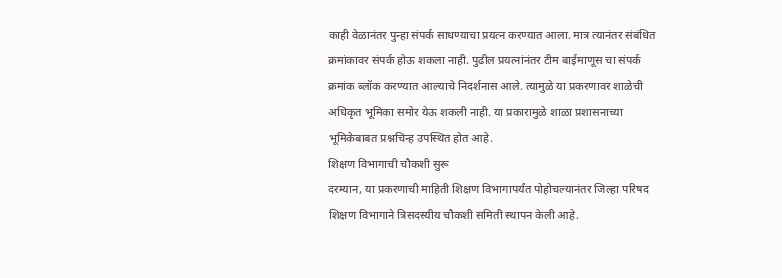काही वेळानंतर पुन्हा संपर्क साधण्याचा प्रयत्न करण्यात आला. मात्र त्यानंतर संबंधित क्रमांकावर संपर्क होऊ शकला नाही. पुढील प्रयत्नांनंतर टीम बाईमाणूस चा संपर्क क्रमांक ब्लॉक करण्यात आल्याचे निदर्शनास आले. त्यामुळे या प्रकरणावर शाळेची अधिकृत भूमिका समोर येऊ शकली नाही. या प्रकारामुळे शाळा प्रशासनाच्या भूमिकेबाबत प्रश्नचिन्ह उपस्थित होत आहे.
शिक्षण विभागाची चौकशी सुरू
दरम्यान, या प्रकरणाची माहिती शिक्षण विभागापर्यंत पोहोचल्यानंतर जिल्हा परिषद शिक्षण विभागाने त्रिसदस्यीय चौकशी समिती स्थापन केली आहे.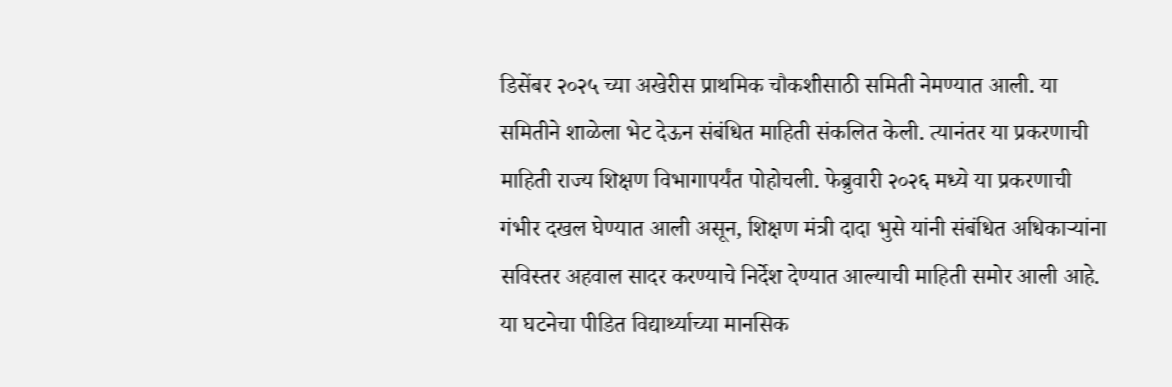डिसेंबर २०२५ च्या अखेरीस प्राथमिक चौकशीसाठी समिती नेमण्यात आली. या समितीने शाळेला भेट देऊन संबंधित माहिती संकलित केली. त्यानंतर या प्रकरणाची माहिती राज्य शिक्षण विभागापर्यंत पोहोचली. फेब्रुवारी २०२६ मध्ये या प्रकरणाची गंभीर दखल घेण्यात आली असून, शिक्षण मंत्री दादा भुसे यांनी संबंधित अधिकाऱ्यांना सविस्तर अहवाल सादर करण्याचे निर्देश देण्यात आल्याची माहिती समोर आली आहे.
या घटनेचा पीडित विद्यार्थ्याच्या मानसिक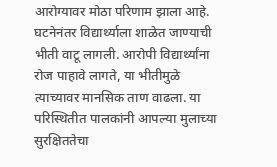आरोग्यावर मोठा परिणाम झाला आहे. घटनेनंतर विद्यार्थ्याला शाळेत जाण्याची भीती वाटू लागली. आरोपी विद्यार्थ्यांना रोज पाहावे लागते, या भीतीमुळे त्याच्यावर मानसिक ताण वाढला. या परिस्थितीत पालकांनी आपल्या मुलाच्या सुरक्षिततेचा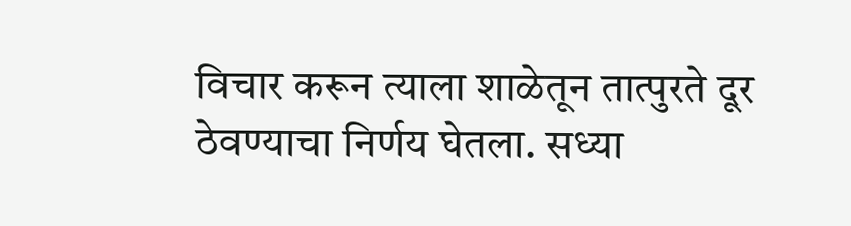विचार करून त्याला शाळेतून तात्पुरते दूर ठेवण्याचा निर्णय घेतला. सध्या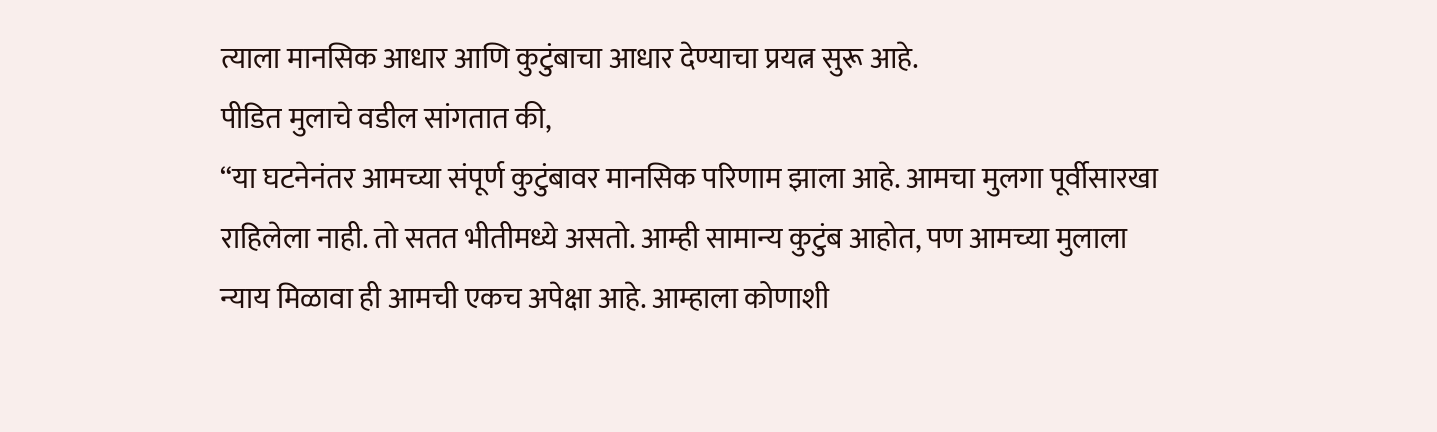त्याला मानसिक आधार आणि कुटुंबाचा आधार देण्याचा प्रयत्न सुरू आहे.
पीडित मुलाचे वडील सांगतात की,
“या घटनेनंतर आमच्या संपूर्ण कुटुंबावर मानसिक परिणाम झाला आहे. आमचा मुलगा पूर्वीसारखा राहिलेला नाही. तो सतत भीतीमध्ये असतो. आम्ही सामान्य कुटुंब आहोत, पण आमच्या मुलाला न्याय मिळावा ही आमची एकच अपेक्षा आहे. आम्हाला कोणाशी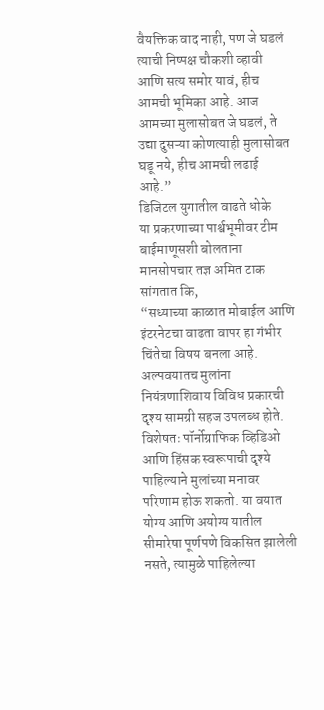वैयक्तिक वाद नाही, पण जे घडलं त्याची निष्पक्ष चौकशी व्हावी आणि सत्य समोर यावं, हीच आमची भूमिका आहे. आज आमच्या मुलासोबत जे घडलं, ते उद्या दुसऱ्या कोणत्याही मुलासोबत घडू नये, हीच आमची लढाई आहे.”
डिजिटल युगातील वाढते धोके
या प्रकरणाच्या पार्श्वभूमीवर टीम बाईमाणूसशी बोलताना मानसोपचार तज्ञ अमित टाक सांगतात कि,
“सध्याच्या काळात मोबाईल आणि इंटरनेटचा वाढता वापर हा गंभीर चिंतेचा विषय बनला आहे. अल्पवयातच मुलांना नियंत्रणाशिवाय विविध प्रकारची दृश्य सामग्री सहज उपलब्ध होते. विशेषतः पॉर्नोग्राफिक व्हिडिओ आणि हिंसक स्वरूपाची दृश्ये पाहिल्याने मुलांच्या मनावर परिणाम होऊ शकतो. या वयात योग्य आणि अयोग्य यातील सीमारेषा पूर्णपणे विकसित झालेली नसते, त्यामुळे पाहिलेल्या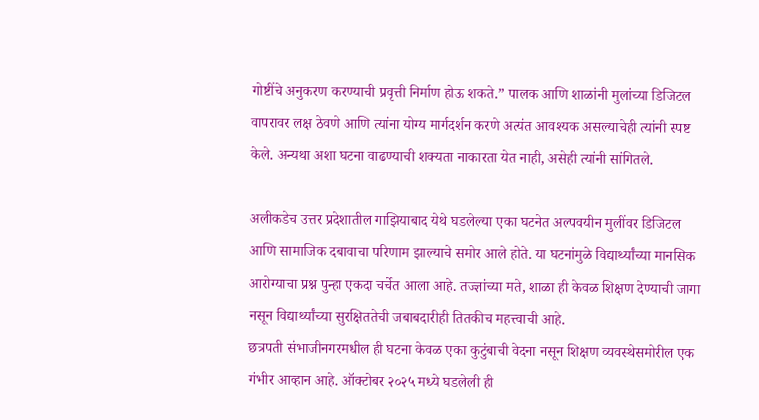गोष्टींचे अनुकरण करण्याची प्रवृत्ती निर्माण होऊ शकते.” पालक आणि शाळांनी मुलांच्या डिजिटल वापरावर लक्ष ठेवणे आणि त्यांना योग्य मार्गदर्शन करणे अत्यंत आवश्यक असल्याचेही त्यांनी स्पष्ट केले. अन्यथा अशा घटना वाढण्याची शक्यता नाकारता येत नाही, असेही त्यांनी सांगितले.

अलीकडेच उत्तर प्रदेशातील गाझियाबाद येथे घडलेल्या एका घटनेत अल्पवयीन मुलींवर डिजिटल आणि सामाजिक दबावाचा परिणाम झाल्याचे समोर आले होते. या घटनांमुळे विद्यार्थ्यांच्या मानसिक आरोग्याचा प्रश्न पुन्हा एकदा चर्चेत आला आहे. तज्ज्ञांच्या मते, शाळा ही केवळ शिक्षण देण्याची जागा नसून विद्यार्थ्यांच्या सुरक्षिततेची जबाबदारीही तितकीच महत्त्वाची आहे.
छत्रपती संभाजीनगरमधील ही घटना केवळ एका कुटुंबाची वेदना नसून शिक्षण व्यवस्थेसमोरील एक गंभीर आव्हान आहे. ऑक्टोबर २०२५ मध्ये घडलेली ही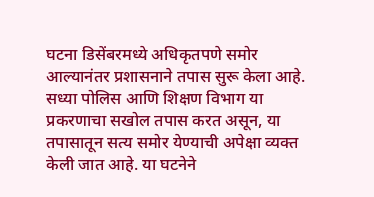घटना डिसेंबरमध्ये अधिकृतपणे समोर आल्यानंतर प्रशासनाने तपास सुरू केला आहे. सध्या पोलिस आणि शिक्षण विभाग या प्रकरणाचा सखोल तपास करत असून, या तपासातून सत्य समोर येण्याची अपेक्षा व्यक्त केली जात आहे. या घटनेने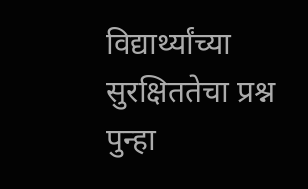विद्यार्थ्यांच्या सुरक्षिततेचा प्रश्न पुन्हा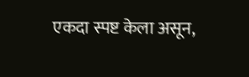एकदा स्पष्ट केला असून,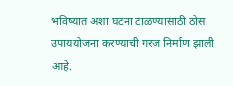भविष्यात अशा घटना टाळण्यासाठी ठोस उपाययोजना करण्याची गरज निर्माण झाली आहे.